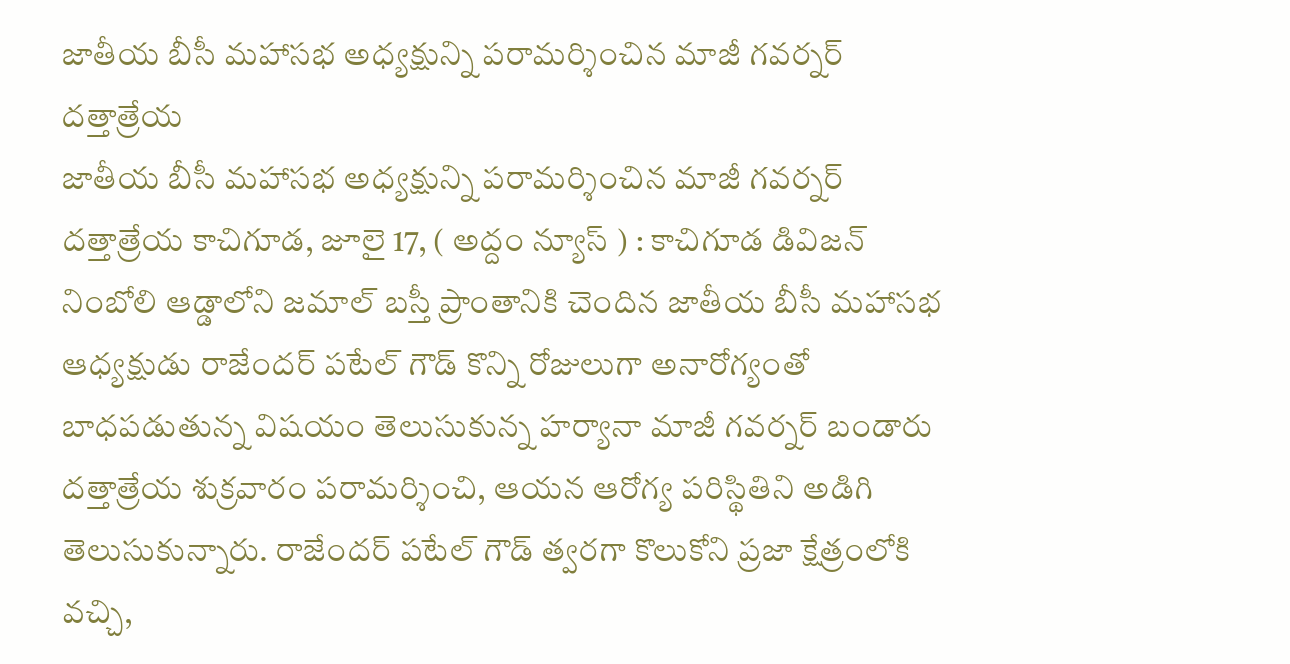జాతీయ బీసీ మహాసభ అధ్యక్షున్ని పరామర్శించిన మాజీ గవర్నర్ దత్తాత్రేయ
జాతీయ బీసీ మహాసభ అధ్యక్షున్ని పరామర్శించిన మాజీ గవర్నర్ దత్తాత్రేయ కాచిగూడ, జూలై 17, ( అద్దం న్యూస్ ) : కాచిగూడ డివిజన్ నింబోలి ఆడ్డాలోని జమాల్ బస్తీ ప్రాంతానికి చెందిన జాతీయ బీసీ మహాసభ ఆధ్యక్షుడు రాజేందర్ పటేల్ గౌడ్ కొన్ని రోజులుగా అనారోగ్యంతో బాధపడుతున్న విషయం తెలుసుకున్న హర్యానా మాజీ గవర్నర్ బండారు దత్తాత్రేయ శుక్రవారం పరామర్శించి, ఆయన ఆరోగ్య పరిస్థితిని అడిగి తెలుసుకున్నారు. రాజేందర్ పటేల్ గౌడ్ త్వరగా కొలుకోని ప్రజా క్షేత్రంలోకి వచ్చి,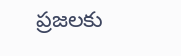ప్రజలకు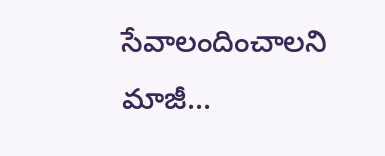సేవాలందించాలని మాజీ...